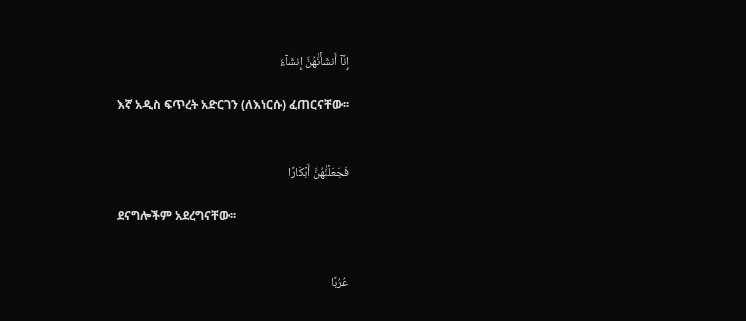إِنَّآ أَنشَأۡنَٰهُنَّ إِنشَآءٗ

እኛ አዲስ ፍጥረት አድርገን (ለእነርሱ) ፈጠርናቸው፡፡


فَجَعَلۡنَٰهُنَّ أَبۡكَارًا

ደናግሎችም አደረግናቸው፡፡


عُرُبًا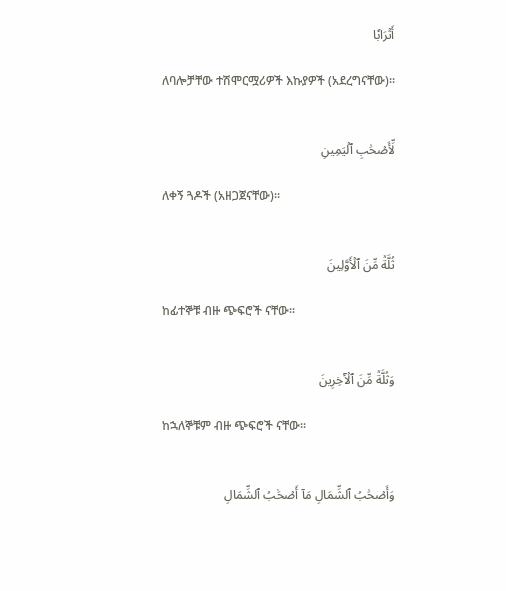أَتۡرَابٗا

ለባሎቻቸው ተሽሞርሟሪዎች እኩያዎች (አደረግናቸው)፡፡


لِّأَصۡحَٰبِ ٱلۡيَمِينِ

ለቀኝ ጓዶች (አዘጋጀናቸው)፡፡


ثُلَّةٞ مِّنَ ٱلۡأَوَّلِينَ

ከፊተኞቹ ብዙ ጭፍሮች ናቸው፡፡


وَثُلَّةٞ مِّنَ ٱلۡأٓخِرِينَ

ከኋለኞቹም ብዙ ጭፍሮች ናቸው፡፡


وَأَصۡحَٰبُ ٱلشِّمَالِ مَآ أَصۡحَٰبُ ٱلشِّمَالِ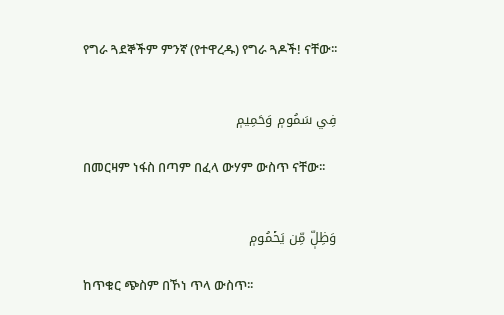የግራ ጓደኞችም ምንኛ (የተዋረዱ) የግራ ጓዶች! ናቸው፡፡


فِي سَمُومٖ وَحَمِيمٖ

በመርዛም ነፋስ በጣም በፈላ ውሃም ውስጥ ናቸው፡፡


وَظِلّٖ مِّن يَحۡمُومٖ

ከጥቁር ጭስም በኾነ ጥላ ውስጥ፡፡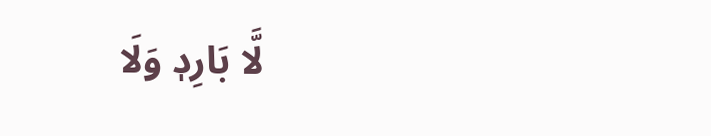لَّا بَارِدٖ وَلَا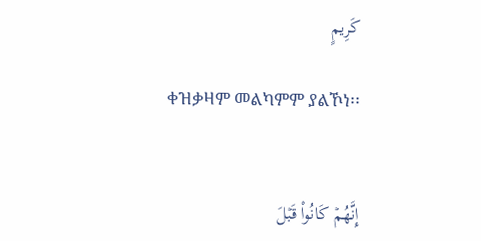كَرِيمٍ

ቀዝቃዛም መልካምም ያልኾነ፡፡


إِنَّهُمۡ كَانُواْ قَبۡلَ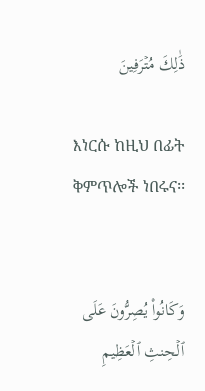ذَٰلِكَ مُتۡرَفِينَ

እነርሱ ከዚህ በፊት ቅምጥሎች ነበሩና፡፡


وَكَانُواْ يُصِرُّونَ عَلَى ٱلۡحِنثِ ٱلۡعَظِيمِ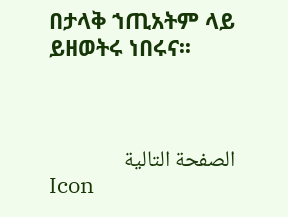በታላቅ ኀጢአትም ላይ ይዘወትሩ ነበሩና፡፡



الصفحة التالية
Icon